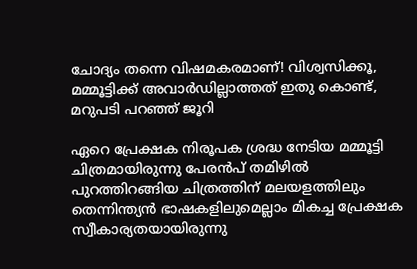ചോദ്യം തന്നെ വിഷമകരമാണ്! വിശ്വസിക്കൂ, മമ്മൂട്ടിക്ക് അവാർഡില്ലാത്തത് ഇതു കൊണ്ട്, മറുപടി പറഞ്ഞ് ജൂറി

ഏറെ പ്രേക്ഷക നിരൂപക ശ്രദ്ധ നേടിയ മമ്മൂട്ടി ചിത്രമായിരുന്നു പേരൻപ് തമിഴിൽ പുറത്തിറങ്ങിയ ചിത്രത്തിന് മലയളത്തിലും തെന്നിന്ത്യൻ ഭാഷകളിലുമെല്ലാം മികച്ച പ്രേക്ഷക സ്വീകാര്യതയായിരുന്നു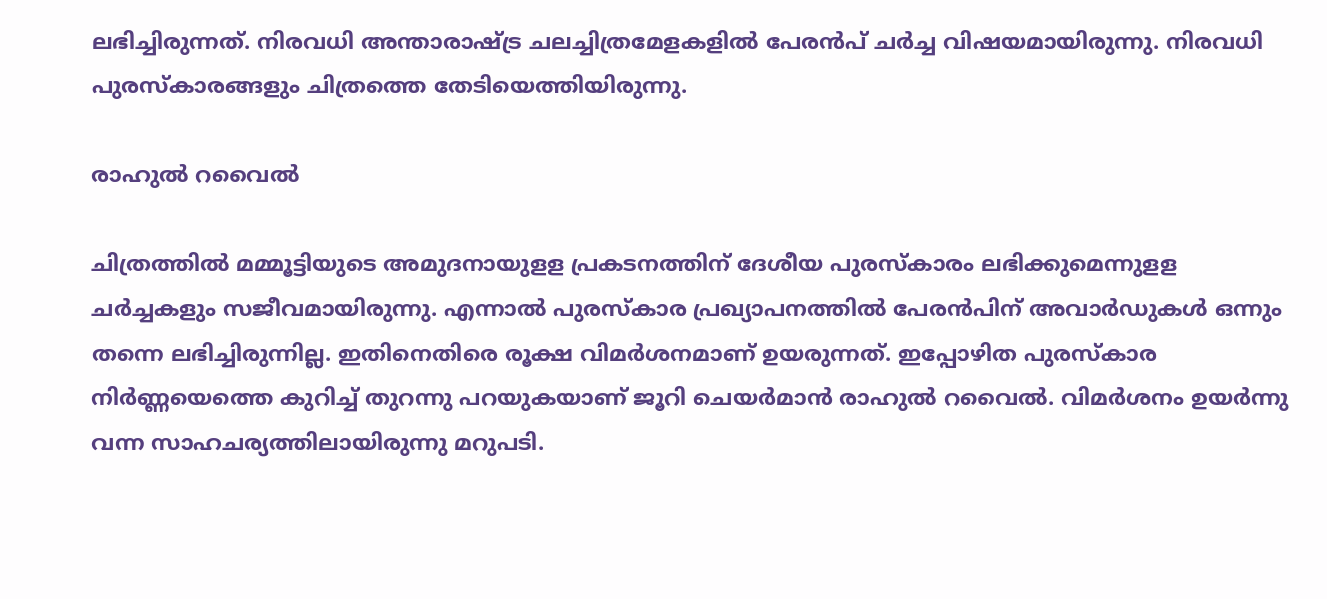ലഭിച്ചിരുന്നത്. നിരവധി അന്താരാഷ്ട്ര ചലച്ചിത്രമേളകളിൽ പേരൻപ് ചർച്ച വിഷയമായിരുന്നു. നിരവധി പുരസ്കാരങ്ങളും ചിത്രത്തെ തേടിയെത്തിയിരുന്നു.

രാഹുല്‍ റവൈല്‍

ചിത്രത്തിൽ മമ്മൂട്ടിയുടെ അമുദനായുളള പ്രകടനത്തിന് ദേശീയ പുരസ്കാരം ലഭിക്കുമെന്നുളള ചർച്ചകളും സജീവമായിരുന്നു. എന്നാൽ പുരസ്കാര പ്രഖ്യാപനത്തിൽ പേരൻപിന് അവാർഡുകൾ ഒന്നും തന്നെ ലഭിച്ചിരുന്നില്ല. ഇതിനെതിരെ രൂക്ഷ വിമർശനമാണ് ഉയരുന്നത്. ഇപ്പോഴിത പുരസ്കാര നിർണ്ണയെത്തെ കുറിച്ച് തുറന്നു പറയുകയാണ് ജൂറി ചെയര്‍മാന്‍ രാഹുല്‍ റവൈല്‍. വിമർശനം ഉയർന്നു വന്ന സാഹചര്യത്തിലായിരുന്നു മറുപടി.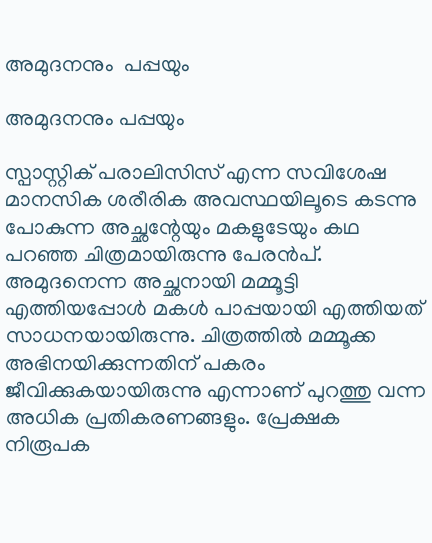അമുദനനും  പപ്പയും

അമുദനനും പപ്പയും

സ്പാസ്റ്റിക് പരാലിസിസ് എന്ന സവിശേഷ മാനസിക ശരീരിക അവസ്ഥയിലൂടെ കടന്നു പോകുന്ന അച്ഛന്റേയും മകളുടേയും കഥ പറഞ്ഞ ചിത്രമായിരുന്നു പേരൻപ്. അമുദനെന്ന അച്ഛനായി മമ്മൂട്ടി എത്തിയപ്പോൾ മകൾ പാപ്പയായി എത്തിയത് സാധനയായിരുന്നു. ചിത്രത്തിൽ മമ്മൂക്ക അഭിനയിക്കുന്നതിന് പകരം ജീവിക്കുകയായിരുന്നു എന്നാണ് പുറത്തു വന്ന അധിക പ്രതികരണങ്ങളും. പ്രേക്ഷക നിരൂപക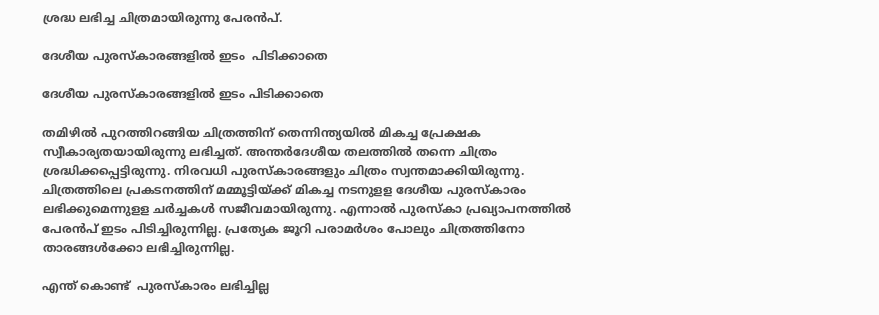ശ്രദ്ധ ലഭിച്ച ചിത്രമായിരുന്നു പേരൻപ്.

ദേശീയ പുരസ്കാരങ്ങളിൽ ഇടം  പിടിക്കാതെ

ദേശീയ പുരസ്കാരങ്ങളിൽ ഇടം പിടിക്കാതെ

തമിഴിൽ പുറത്തിറങ്ങിയ ചിത്രത്തിന് തെന്നിന്ത്യയിൽ മികച്ച പ്രേക്ഷക സ്വീകാര്യതയായിരുന്നു ലഭിച്ചത്. അന്തർദേശീയ തലത്തിൽ തന്നെ ചിത്രം ശ്രദ്ധിക്കപ്പെട്ടിരുന്നു. നിരവധി പുരസ്കാരങ്ങളും ചിത്രം സ്വന്തമാക്കിയിരുന്നു. ചിത്രത്തിലെ പ്രകടനത്തിന് മമ്മൂട്ടിയ്ക്ക് മികച്ച നടനുളള ദേശീയ പുരസ്കാരം ലഭിക്കുമെന്നുളള ചർച്ചകൾ സജീവമായിരുന്നു. എന്നാൽ പുരസ്കാ പ്രഖ്യാപനത്തിൽ പേരൻപ് ഇടം പിടിച്ചിരുന്നില്ല. പ്രത്യേക ജൂറി പരാമർശം പോലും ചിത്രത്തിനോ താരങ്ങൾക്കോ ലഭിച്ചിരുന്നില്ല.

എന്ത് കൊണ്ട്  പുരസ്കാരം ലഭിച്ചില്ല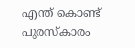എന്ത് കൊണ്ട് പുരസ്കാരം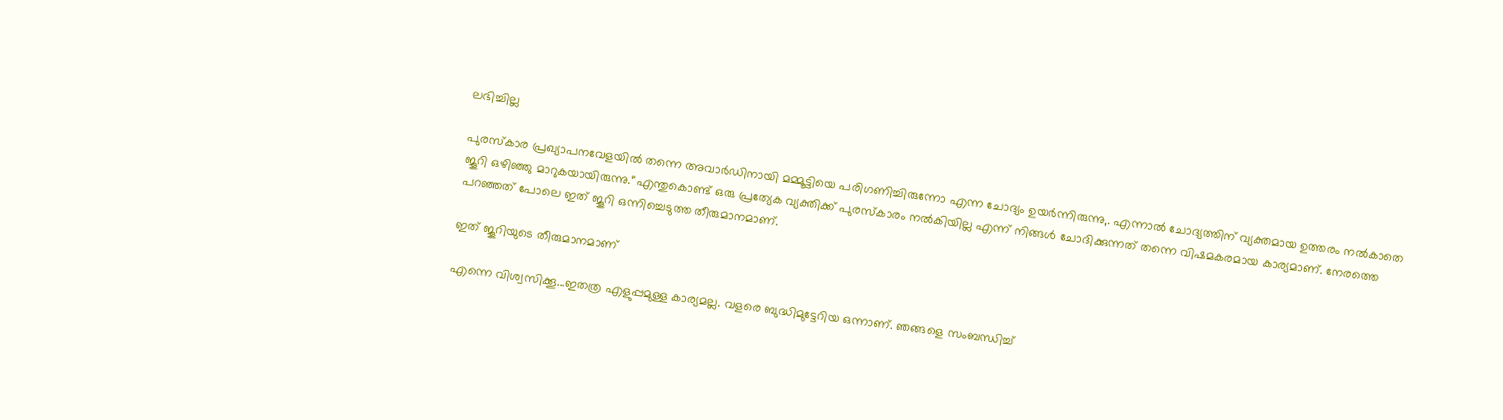ലഭിച്ചില്ല

പുരസ്കാര പ്രഖ്യാപനവേളയിൽ തന്നെ അവാർഡിനായി മമ്മൂട്ടിയെ പരിഗണിച്ചിരുന്നോ എന്ന ചോദ്യം ഉയർന്നിരുന്നു,. എന്നാൽ ചോദ്യത്തിന് വ്യക്തമായ ഉത്തരം നൽകാതെ ജൂറി ഒഴിഞ്ഞു മാറുകയായിരുന്നു.‘'എന്തുകൊണ്ട് ഒരു പ്രത്യേക വ്യക്തിക്ക് പുരസ്‌കാരം നല്‍കിയില്ല എന്ന് നിങ്ങള്‍ ചോദിക്കുന്നത് തന്നെ വിഷമകരമായ കാര്യമാണ്. നേരത്തെ പറഞ്ഞത് പോലെ ഇത് ജൂറി ഒന്നിച്ചെടുത്ത തീരുമാനമാണ്.

ഇത് ജൂറിയുടെ തീരുമാനമാണ്

എന്നെ വിശ്വസിക്കൂ...ഇതത്ര എളുപ്പമുള്ള കാര്യമല്ല. വളരെ ബുദ്ധിമുട്ടേറിയ ഒന്നാണ്. ഞങ്ങളെ സംബന്ധിച്ച്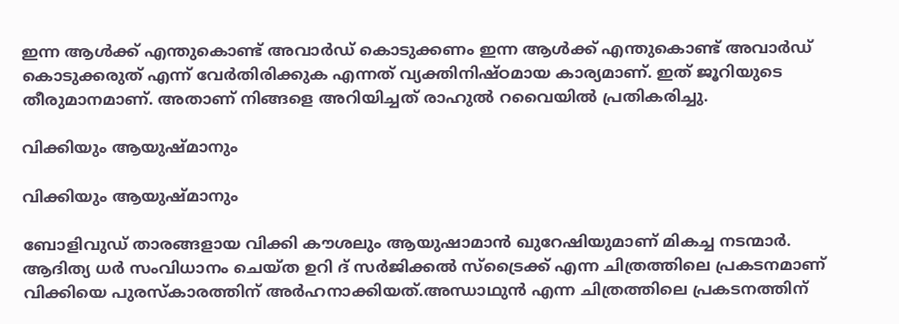ഇന്ന ആള്‍ക്ക് എന്തുകൊണ്ട് അവാര്‍ഡ് കൊടുക്കണം ഇന്ന ആള്‍ക്ക് എന്തുകൊണ്ട് അവാര്‍ഡ് കൊടുക്കരുത് എന്ന് വേര്‍തിരിക്കുക എന്നത് വ്യക്തിനിഷ്ഠമായ കാര്യമാണ്. ഇത് ജൂറിയുടെ തീരുമാനമാണ്. അതാണ് നിങ്ങളെ അറിയിച്ചത് രാഹുല്‍ റവൈയില്‍ പ്രതികരിച്ചു.

വിക്കിയും ആയുഷ്മാനും

വിക്കിയും ആയുഷ്മാനും

ബോളിവുഡ് താരങ്ങളായ വിക്കി കൗശലും ആയുഷാമാൻ ഖുറേഷിയുമാണ് മികച്ച നടന്മാർ. ആദിത്യ ധര്‍ സംവിധാനം ചെയ്ത ഉറി ദ് സർജിക്കൽ സ്ട്രൈക്ക് എന്ന ചിത്രത്തിലെ പ്രകടനമാണ് വിക്കിയെ പുരസ്കാരത്തിന് അർഹനാക്കിയത്.അന്ധാഥുൻ എന്ന ചിത്രത്തിലെ പ്രകടനത്തിന്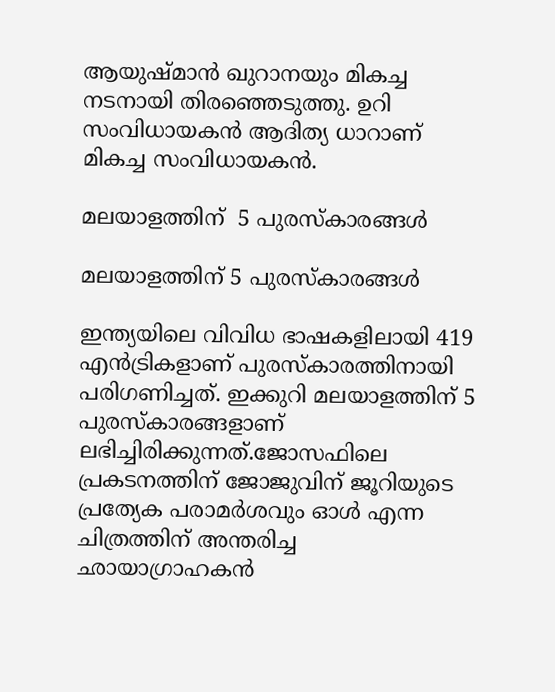ആയുഷ്മാൻ ഖുറാനയും മികച്ച നടനായി തിരഞ്ഞെടുത്തു. ഉറി സംവിധായകൻ ആദിത്യ ധാറാണ് മികച്ച സംവിധായകൻ.

മലയാളത്തിന്  5 പുരസ്കാരങ്ങൾ

മലയാളത്തിന് 5 പുരസ്കാരങ്ങൾ

ഇന്ത്യയിലെ വിവിധ ഭാഷകളിലായി 419 എൻട്രികളാണ് പുരസ്കാരത്തിനായി പരിഗണിച്ചത്. ഇക്കുറി മലയാളത്തിന് 5 പുരസ്കാരങ്ങളാണ് ലഭിച്ചിരിക്കുന്നത്.ജോസഫിലെ പ്രകടനത്തിന് ജോജുവിന് ജൂറിയുടെ പ്രത്യേക പരാമർശവും ഓൾ എന്ന ചിത്രത്തിന് അന്തരിച്ച ഛായാഗ്രാഹകൻ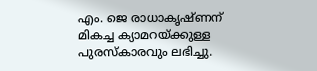എം. ജെ രാധാകൃഷ്ണന് മികച്ച ക്യാമറയ്ക്കുള്ള പുരസ്കാരവും ലഭിച്ചു.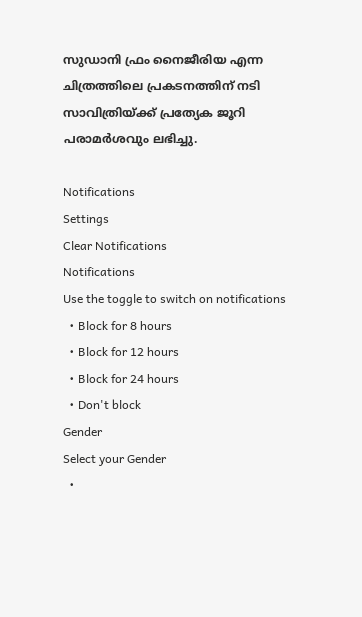സുഡാനി ഫ്രം നൈജീരിയ എന്ന ചിത്രത്തിലെ പ്രകടനത്തിന് നടി സാവിത്രിയ്ക്ക് പ്രത്യേക ജൂറി പരാമർശവും ലഭിച്ചു.

Notifications
Settings
Clear Notifications
Notifications
Use the toggle to switch on notifications
  • Block for 8 hours
  • Block for 12 hours
  • Block for 24 hours
  • Don't block
Gender
Select your Gender
  •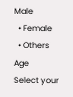Male
  • Female
  • Others
Age
Select your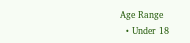Age Range
  • Under 18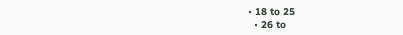• 18 to 25
  • 26 to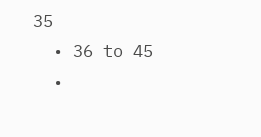35
  • 36 to 45
  •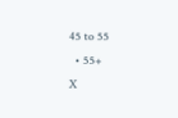45 to 55
  • 55+
X